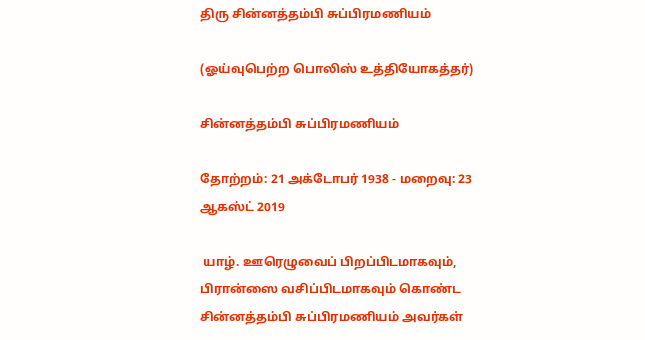திரு சின்னத்தம்பி சுப்பிரமணியம்

(ஓய்வுபெற்ற பொலிஸ் உத்தியோகத்தர்)

சின்னத்தம்பி சுப்பிரமணியம்

தோற்றம்: 21 அக்டோபர் 1938 - மறைவு: 23 ஆகஸ்ட் 2019

 யாழ். ஊரெழுவைப் பிறப்பிடமாகவும், பிரான்ஸை வசிப்பிடமாகவும் கொண்ட சின்னத்தம்பி சுப்பிரமணியம் அவர்கள்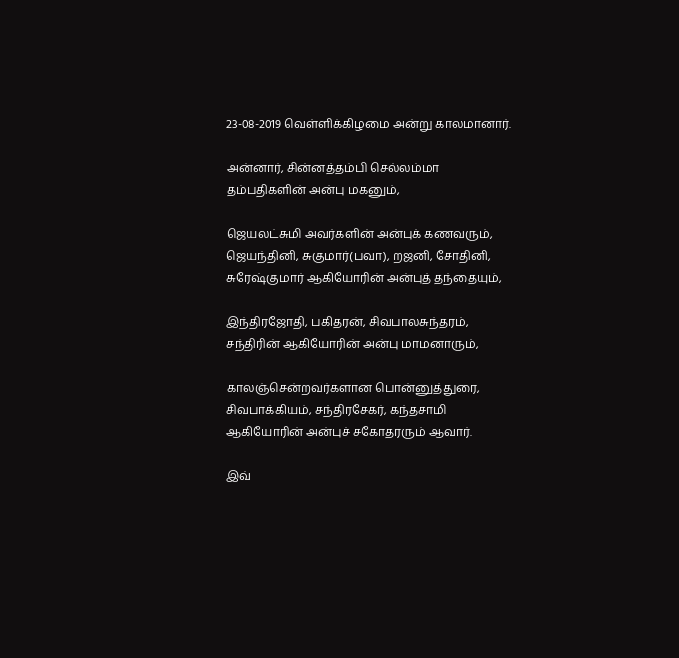23-08-2019 வெள்ளிக்கிழமை அன்று காலமானார்.

அன்னார், சின்னத்தம்பி செல்லம்மா தம்பதிகளின் அன்பு மகனும்,

ஜெயலட்சுமி அவர்களின் அன்புக் கணவரும்,
ஜெயந்தினி, சுகுமார்(பவா), றஜனி, சோதினி, சுரேஷ்குமார் ஆகியோரின் அன்புத் தந்தையும்,

இந்திரஜோதி, பகிதரன், சிவபாலசுந்தரம், சந்திரின் ஆகியோரின் அன்பு மாமனாரும்,

காலஞ்சென்றவர்களான பொன்னுத்துரை, சிவபாக்கியம், சந்திரசேகர், கந்தசாமி ஆகியோரின் அன்புச் சகோதரரும் ஆவார்.

இவ்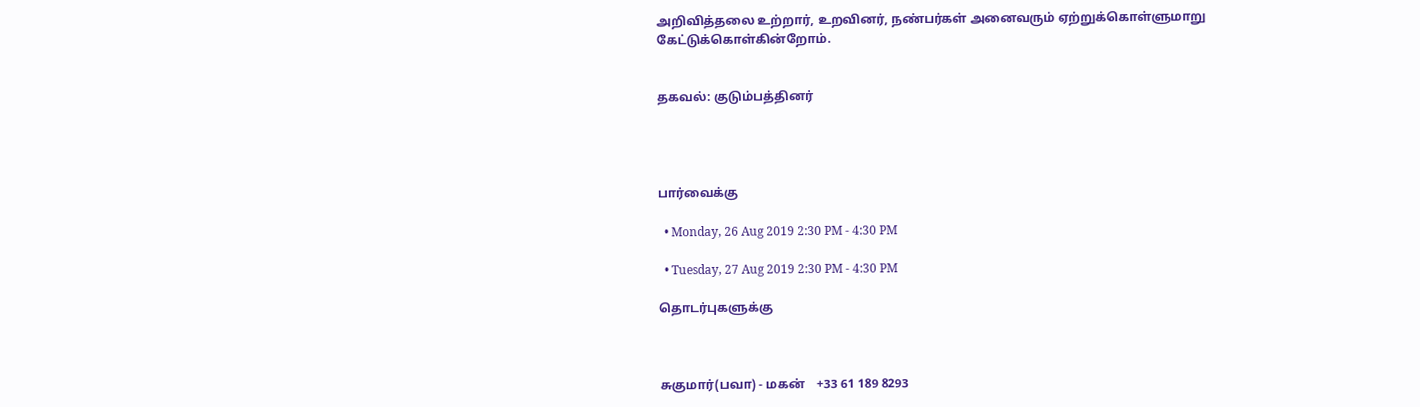அறிவித்தலை உற்றார், உறவினர், நண்பர்கள் அனைவரும் ஏற்றுக்கொள்ளுமாறு கேட்டுக்கொள்கின்றோம்.


தகவல்: குடும்பத்தினர்




பார்வைக்கு

  • Monday, 26 Aug 2019 2:30 PM - 4:30 PM

  • Tuesday, 27 Aug 2019 2:30 PM - 4:30 PM

தொடர்புகளுக்கு



சுகுமார்(பவா) - மகன்    +33 61 189 8293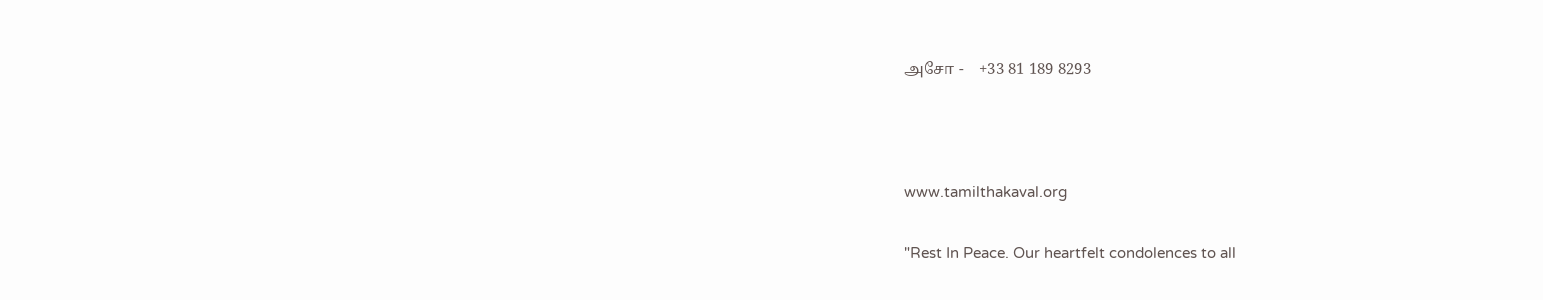அசோ -    +33 81 189 8293





www.tamilthakaval.org


"Rest In Peace. Our heartfelt condolences to all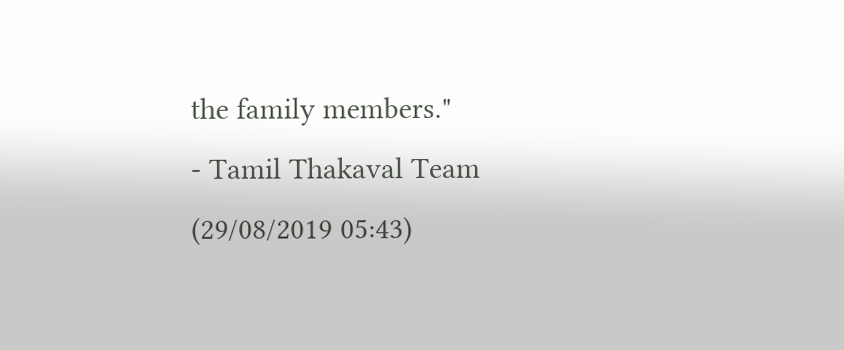the family members."
- Tamil Thakaval Team (29/08/2019 05:43)